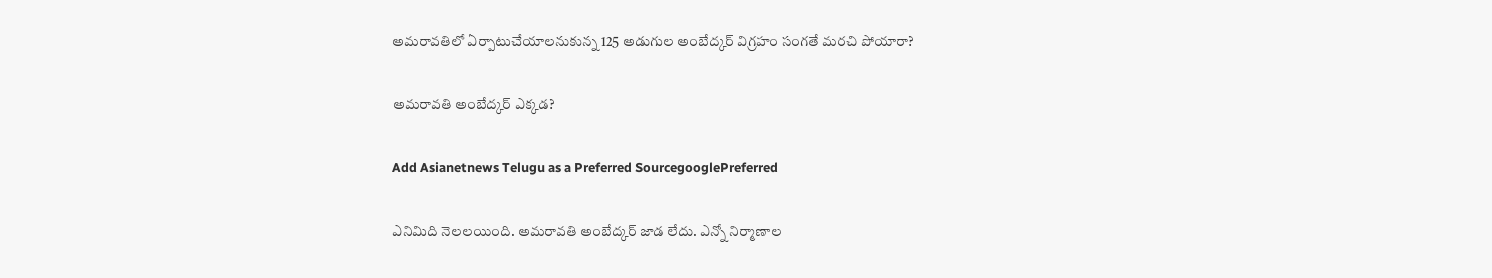అమరావతిలో ఏర్పాటుచేయాలనుకున్న 125 అడుగుల అంబేద్కర్ విగ్రహం సంగతే మరచి పోయారా?

అమరావతి అంబేద్కర్ ఎక్కడ?

Add Asianetnews Telugu as a Preferred SourcegooglePreferred

ఎనిమిది నెలలయింది. అమరావతి అంబేద్కర్ జాడ లేదు. ఎన్నో నిర్మాణాల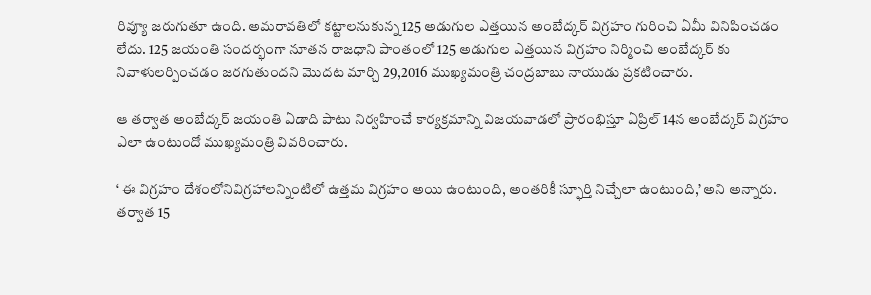రివ్యూ జరుగుతూ ఉంది. అమరావతిలో కట్టాలనుకున్న 125 అడుగుల ఎత్తయిన అంబేద్కర్ విగ్రహం గురించి ఏమీ వినిపించడం లేదు. 125 జయంతి సందర్భంగా నూతన రాజధాని పాంతంలో 125 అడుగుల ఎత్తయిన విగ్రహం నిర్మించి అంబేద్కర్ కు నివాళులర్పించడం జరగుతుందని మొదట మార్చి 29,2016 ముఖ్యమంత్రి చంద్రబాబు నాయుడు ప్రకటించారు.

ఆ తర్వాత అంబేద్కర్ జయంతి ఏడాది పాటు నిర్వహించే కార్యక్రమాన్ని విజయవాడలో ప్రారంభిస్తూ ఏప్రిల్ 14న అంబేద్కర్ విగ్రహం ఎలా ఉంటుందో ముఖ్యమంత్రి వివరించారు.

‘ ఈ విగ్రహం దేశంలోనివిగ్రహాలన్నింటిలో ఉత్తమ విగ్రహం అయి ఉంటుంది, అంతరికీ స్ఫూర్తి నిచ్చేలా ఉంటుంది,’ అని అన్నారు. తర్వాత 15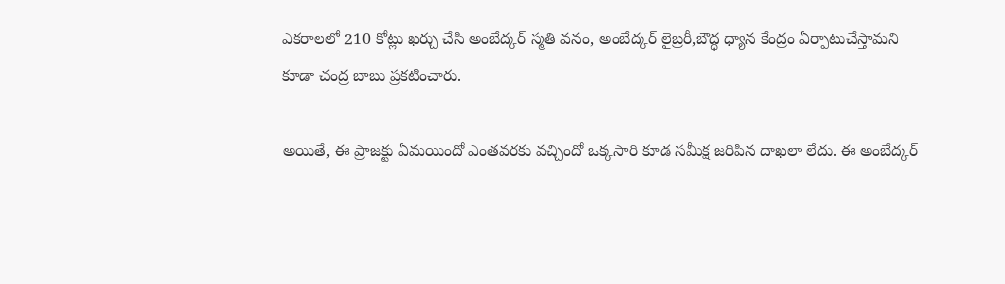ఎకరాలలో 210 కోట్లు ఖర్చు చేసి అంబేద్కర్ స్మతి వనం, అంబేద్కర్ లైబ్రరీ,బౌద్ధ ధ్యాన కేంద్రం ఏర్పాటుచేస్తామని కూడా చంద్ర బాబు ప్రకటించారు.

అయితే, ఈ ప్రాజక్టు ఏమయిందో ఎంతవరకు వచ్చిందో ఒక్కసారి కూడ సమీక్ష జరిపిన దాఖలా లేదు. ఈ అంబేద్కర్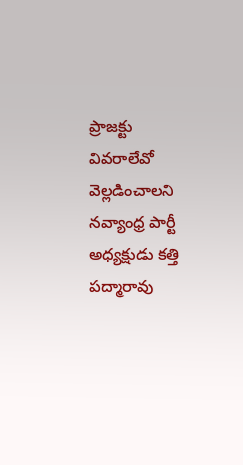ప్రాజక్టు వివరాలేవో వెల్లడించాలని నవ్యాంధ్ర పార్టీ అధ్యక్షుడు కత్తి పద్మారావు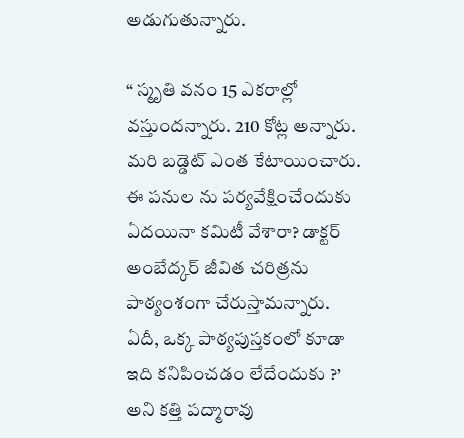అడుగుతున్నారు.

“ స్మృతి వనం 15 ఎకరాల్లో వస్తుందన్నారు. 210 కోట్ల అన్నారు. మరి బడ్డెట్ ఎంత కేటాయించారు. ఈ పనుల ను పర్యవేక్షించేందుకు ఏదయినా కమిటీ వేశారా? డాక్టర్ అంబేద్కర్ జీవిత చరిత్రను పాఠ్యంశంగా చేరుస్తామన్నారు. ఏదీ, ఒక్క పాఠ్యపుస్తకంలో కూడా ఇది కనిపించడం లేదేందుకు ?’ అని కత్తి పద్మారావు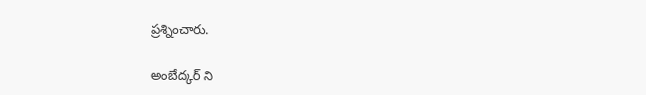ప్రశ్నించారు.

అంబేద్కర్ ని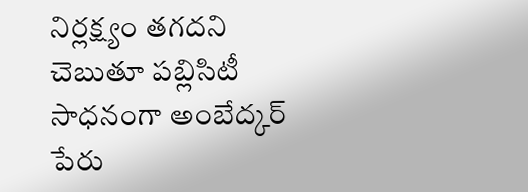నిర్లక్ష్యం తగదని చెబుతూ పబ్లిసిటీ సాధనంగా అంబేద్కర్ పేరు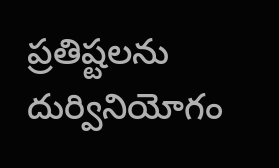ప్రతిష్టలను దుర్వినియోగం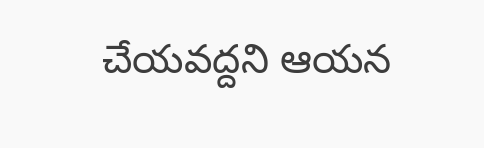చేయవద్దని ఆయన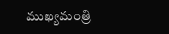ముఖ్యమంత్రి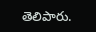తెలిపారు.